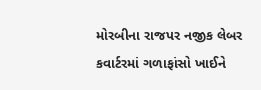મોરબીના રાજપર નજીક લેબર કવાર્ટરમાં ગળાફાંસો ખાઈને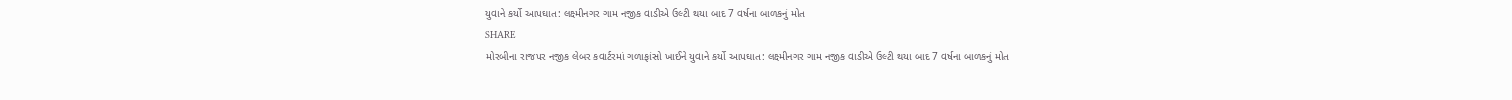યુવાને કર્યો આપઘાત: લક્ષ્મીનગર ગામ નજીક વાડીએ ઉલ્ટી થયા બાદ 7 વર્ષના બાળકનું મોત
SHARE
મોરબીના રાજપર નજીક લેબર કવાર્ટરમાં ગળાફાંસો ખાઈને યુવાને કર્યો આપઘાત: લક્ષ્મીનગર ગામ નજીક વાડીએ ઉલ્ટી થયા બાદ 7 વર્ષના બાળકનું મોત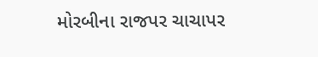મોરબીના રાજપર ચાચાપર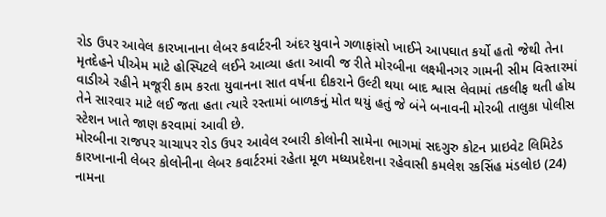રોડ ઉપર આવેલ કારખાનાના લેબર કવાર્ટરની અંદર યુવાને ગળાફાંસો ખાઈને આપઘાત કર્યો હતો જેથી તેના મૃતદેહને પીએમ માટે હોસ્પિટલે લઈને આવ્યા હતા આવી જ રીતે મોરબીના લક્ષ્મીનગર ગામની સીમ વિસ્તારમાં વાડીએ રહીને મજૂરી કામ કરતા યુવાનના સાત વર્ષના દીકરાને ઉલ્ટી થયા બાદ શ્વાસ લેવામાં તકલીફ થતી હોય તેને સારવાર માટે લઈ જતા હતા ત્યારે રસ્તામાં બાળકનું મોત થયું હતું જે બંને બનાવની મોરબી તાલુકા પોલીસ સ્ટેશન ખાતે જાણ કરવામાં આવી છે.
મોરબીના રાજપર ચાચાપર રોડ ઉપર આવેલ રબારી કોલોની સામેના ભાગમાં સદગુરુ કોટન પ્રાઇવેટ લિમિટેડ કારખાનાની લેબર કોલોનીના લેબર કવાર્ટરમાં રહેતા મૂળ મધ્યપ્રદેશના રહેવાસી કમલેશ રકસિંહ મંડલોઇ (24) નામના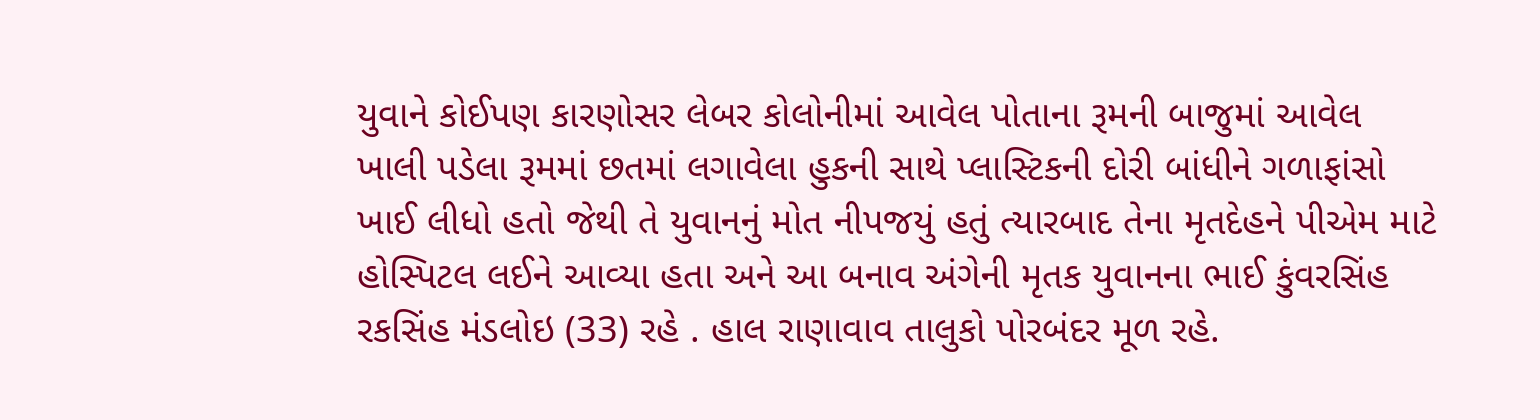યુવાને કોઈપણ કારણોસર લેબર કોલોનીમાં આવેલ પોતાના રૂમની બાજુમાં આવેલ ખાલી પડેલા રૂમમાં છતમાં લગાવેલા હુકની સાથે પ્લાસ્ટિકની દોરી બાંધીને ગળાફાંસો ખાઈ લીધો હતો જેથી તે યુવાનનું મોત નીપજયું હતું ત્યારબાદ તેના મૃતદેહને પીએમ માટે હોસ્પિટલ લઈને આવ્યા હતા અને આ બનાવ અંગેની મૃતક યુવાનના ભાઈ કુંવરસિંહ રકસિંહ મંડલોઇ (33) રહે . હાલ રાણાવાવ તાલુકો પોરબંદર મૂળ રહે.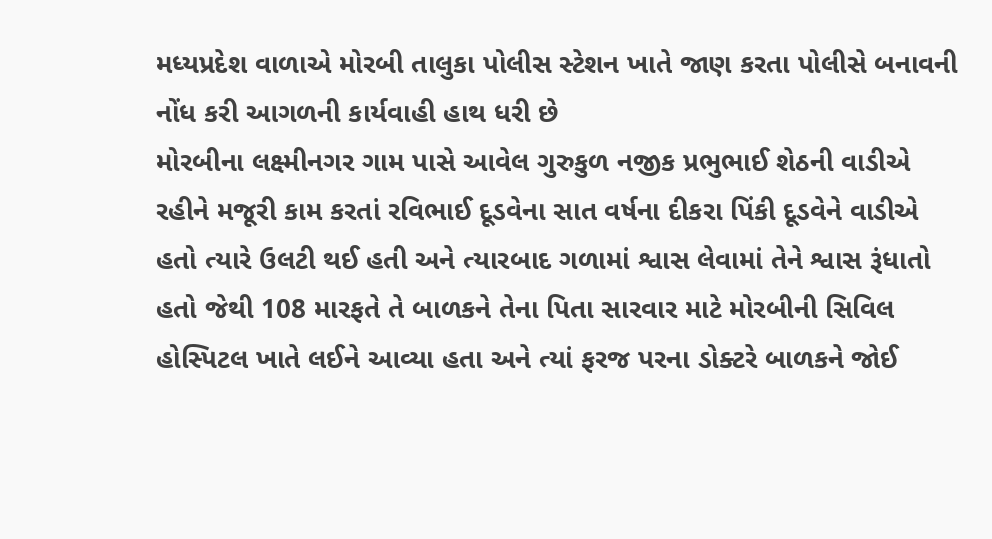મધ્યપ્રદેશ વાળાએ મોરબી તાલુકા પોલીસ સ્ટેશન ખાતે જાણ કરતા પોલીસે બનાવની નોંધ કરી આગળની કાર્યવાહી હાથ ધરી છે
મોરબીના લક્ષ્મીનગર ગામ પાસે આવેલ ગુરુકુળ નજીક પ્રભુભાઈ શેઠની વાડીએ રહીને મજૂરી કામ કરતાં રવિભાઈ દૂડવેના સાત વર્ષના દીકરા પિંકી દૂડવેને વાડીએ હતો ત્યારે ઉલટી થઈ હતી અને ત્યારબાદ ગળામાં શ્વાસ લેવામાં તેને શ્વાસ રૂંધાતો હતો જેથી 108 મારફતે તે બાળકને તેના પિતા સારવાર માટે મોરબીની સિવિલ હોસ્પિટલ ખાતે લઈને આવ્યા હતા અને ત્યાં ફરજ પરના ડોક્ટરે બાળકને જોઈ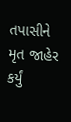તપાસીને મૃત જાહેર કર્યું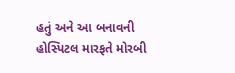હતું અને આ બનાવની હોસ્પિટલ મારફતે મોરબી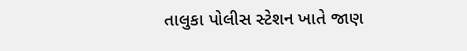તાલુકા પોલીસ સ્ટેશન ખાતે જાણ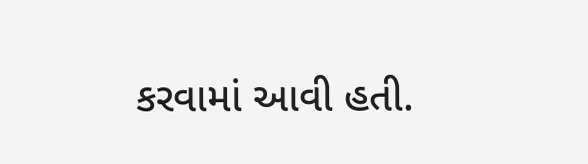કરવામાં આવી હતી.